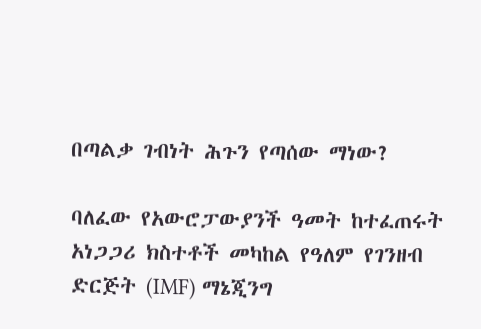በጣልቃ ገብነት ሕጉን የጣሰው ማነው?

ባለፈው የአውሮፓውያንች ዓመት ከተፈጠሩት አነጋጋሪ ክስተቶች መካከል የዓለም የገንዘብ ድርጅት (IMF) ማኔጂንግ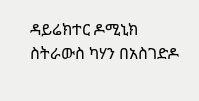ዳይሬክተር ዶሚኒክ ስትራውስ ካሃን በአስገድዶ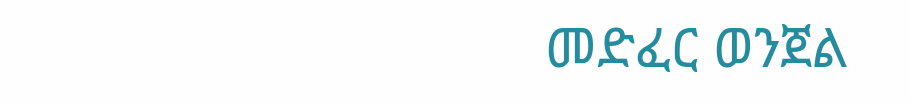መድፈር ወንጀል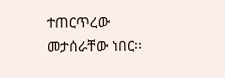ተጠርጥረው መታሰራቸው ነበር፡፡